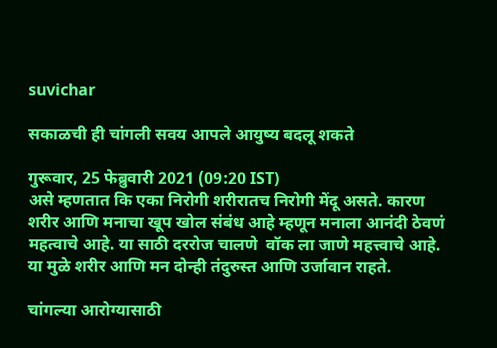suvichar

सकाळची ही चांगली सवय आपले आयुष्य बदलू शकते

गुरूवार, 25 फेब्रुवारी 2021 (09:20 IST)
असे म्हणतात कि एका निरोगी शरीरातच निरोगी मेंदू असते. कारण शरीर आणि मनाचा खूप खोल संबंध आहे म्हणून मनाला आनंदी ठेवणं महत्वाचे आहे. या साठी दररोज चालणे  वॉक ला जाणे महत्त्वाचे आहे. या मुळे शरीर आणि मन दोन्ही तंदुरुस्त आणि उर्जावान राहते.

चांगल्या आरोग्यासाठी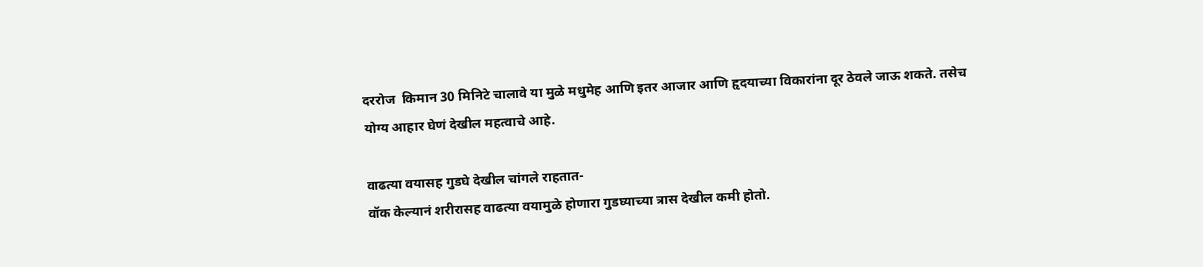दररोज  किमान 30 मिनिटे चालावे या मुळे मधुमेह आणि इतर आजार आणि हृदयाच्या विकारांना दूर ठेवले जाऊ शकते. तसेच योग्य आहार घेणं देखील महत्वाचे आहे.

वाढत्या वयासह गुडघे देखील चांगले राहतात-
वॉक केल्यानं शरीरासह वाढत्या वयामुळे होणारा गुडघ्याच्या त्रास देखील कमी होतो.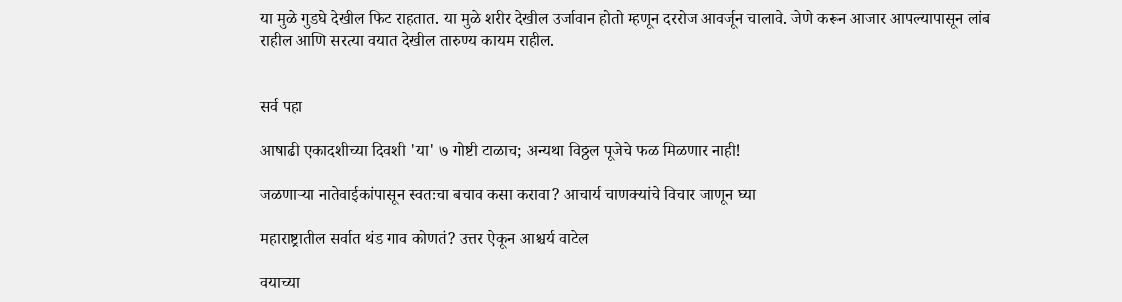या मुळे गुडघे देखील फिट राहतात. या मुळे शरीर देखील उर्जावान होतो म्हणून दररोज आवर्जून चालावे. जेणे करून आजार आपल्यापासून लांब राहील आणि सरत्या वयात देखील तारुण्य कायम राहील.


सर्व पहा

आषाढी एकादशीच्या दिवशी 'या' ७ गोष्टी टाळाच; अन्यथा विठ्ठल पूजेचे फळ मिळणार नाही!

जळणाऱ्या नातेवाईकांपासून स्वतःचा बचाव कसा करावा? आचार्य चाणक्यांचे विचार जाणून घ्या

महाराष्ट्रातील सर्वात थंड गाव कोणतं? उत्तर ऐकून आश्चर्य वाटेल

वयाच्या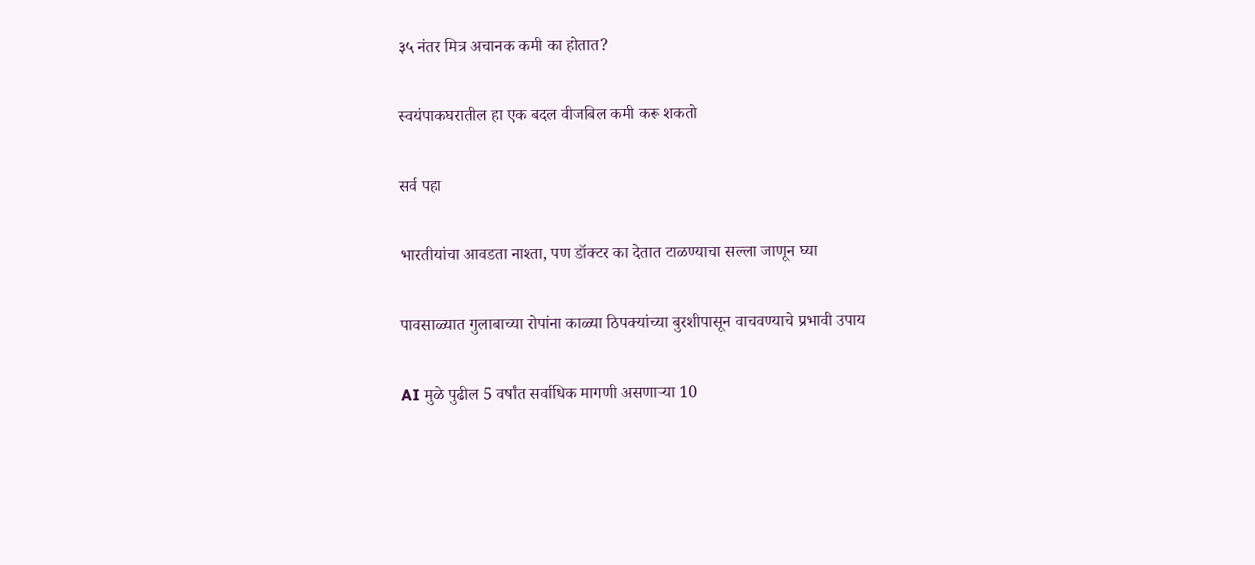३५ नंतर मित्र अचानक कमी का होतात?

स्वयंपाकघरातील हा एक बदल वीजबिल कमी करू शकतो

सर्व पहा

भारतीयांचा आवडता नाश्ता, पण डॉक्टर का देतात टाळण्याचा सल्ला जाणून घ्या

पावसाळ्यात गुलाबाच्या रोपांना काळ्या ठिपक्यांच्या बुरशीपासून वाचवण्याचे प्रभावी उपाय

AI मुळे पुढील 5 वर्षांत सर्वाधिक मागणी असणाऱ्या 10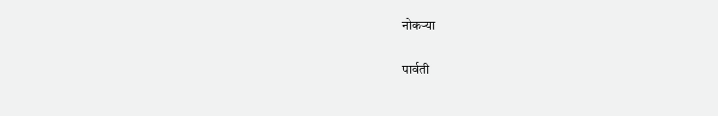नोकऱ्या

पार्वती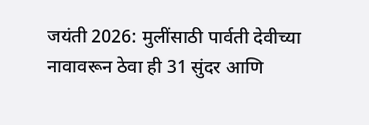जयंती 2026: मुलींसाठी पार्वती देवीच्या नावावरून ठेवा ही 31 सुंदर आणि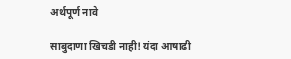अर्थपूर्ण नावे

साबुदाणा खिचडी नाही! यंदा आषाढी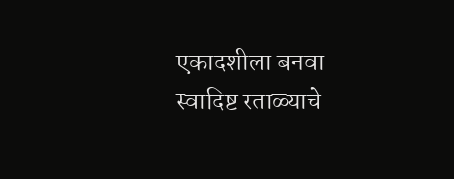एकादशीला बनवा स्वादिष्ट रताळ्याचे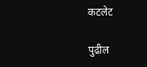कटलेट

पुढील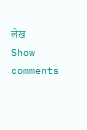लेख
Show comments